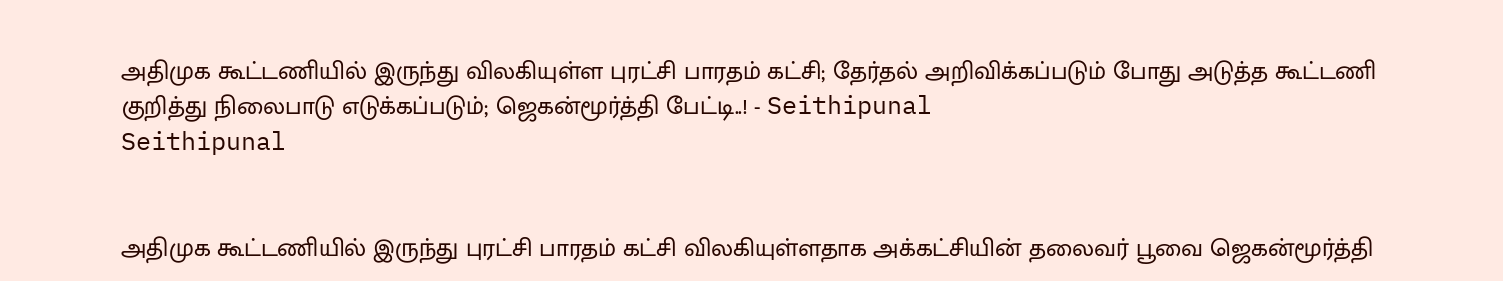அதிமுக கூட்டணியில் இருந்து விலகியுள்ள புரட்சி பாரதம் கட்சி; தேர்தல் அறிவிக்கப்படும் போது அடுத்த கூட்டணி குறித்து நிலைபாடு எடுக்கப்படும்; ஜெகன்மூர்த்தி பேட்டி..! - Seithipunal
Seithipunal


அதிமுக கூட்டணியில் இருந்து புரட்சி பாரதம் கட்சி விலகியுள்ளதாக அக்கட்சியின் தலைவர் பூவை ஜெகன்மூர்த்தி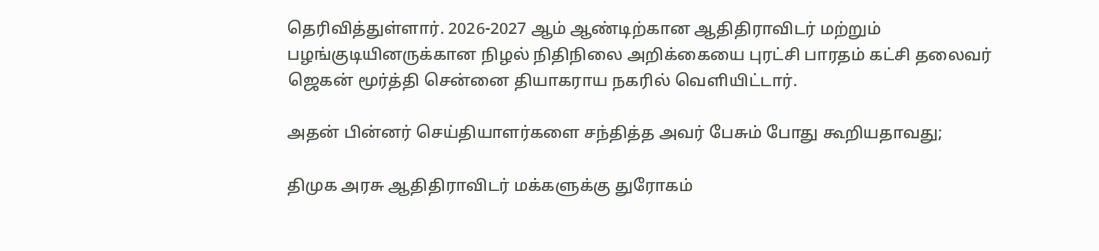தெரிவித்துள்ளார். 2026-2027 ஆம் ஆண்டிற்கான ஆதிதிராவிடர் மற்றும் பழங்குடியினருக்கான நிழல் நிதிநிலை அறிக்கையை புரட்சி பாரதம் கட்சி தலைவர் ஜெகன் மூர்த்தி சென்னை தியாகராய நகரில் வெளியிட்டார்.

அதன் பின்னர் செய்தியாளர்களை சந்தித்த அவர் பேசும் போது கூறியதாவது;

திமுக அரசு ஆதிதிராவிடர் மக்களுக்கு துரோகம்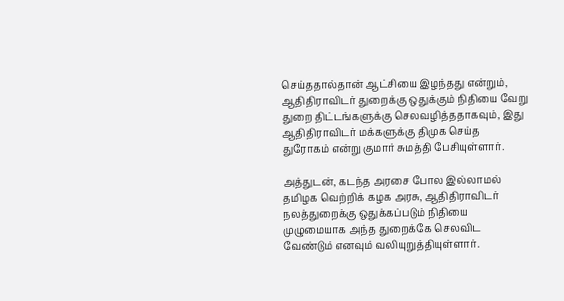செய்ததால்தான் ஆட்சியை இழந்தது என்றும், ஆதிதிராவிடர் துறைக்கு ஒதுக்கும் நிதியை வேறு துறை திட்டங்களுக்கு செலவழித்ததாகவும், இது ஆதிதிராவிடர் மக்களுக்கு திமுக செய்த துரோகம் என்று குமார் சுமத்தி பேசியுள்ளார்.

அத்துடன், கடந்த அரசை போல இல்லாமல் தமிழக வெற்றிக் கழக அரசு, ஆதிதிராவிடர் நலத்துறைக்கு ஒதுக்கப்படும் நிதியை முழுமையாக அந்த துறைக்கே செலவிட வேண்டும் எனவும் வலியுறுத்தியுள்ளார்.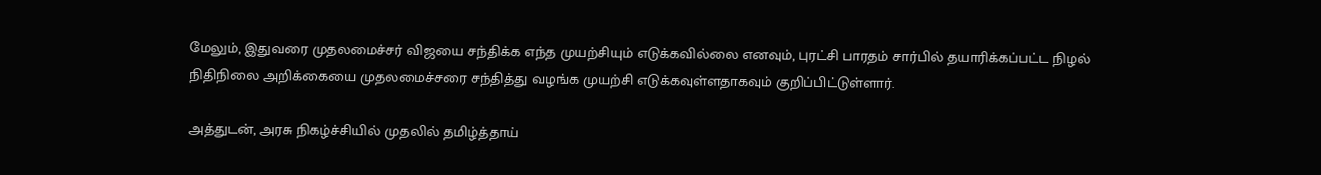மேலும், இதுவரை முதலமைச்சர் விஜயை சந்திக்க எந்த முயற்சியும் எடுக்கவில்லை எனவும், புரட்சி பாரதம் சார்பில் தயாரிக்கப்பட்ட நிழல் நிதிநிலை அறிக்கையை முதலமைச்சரை சந்தித்து வழங்க முயற்சி எடுக்கவுள்ளதாகவும் குறிப்பிட்டுள்ளார்.

அத்துடன், அரசு நிகழ்ச்சியில் முதலில் தமிழ்த்தாய்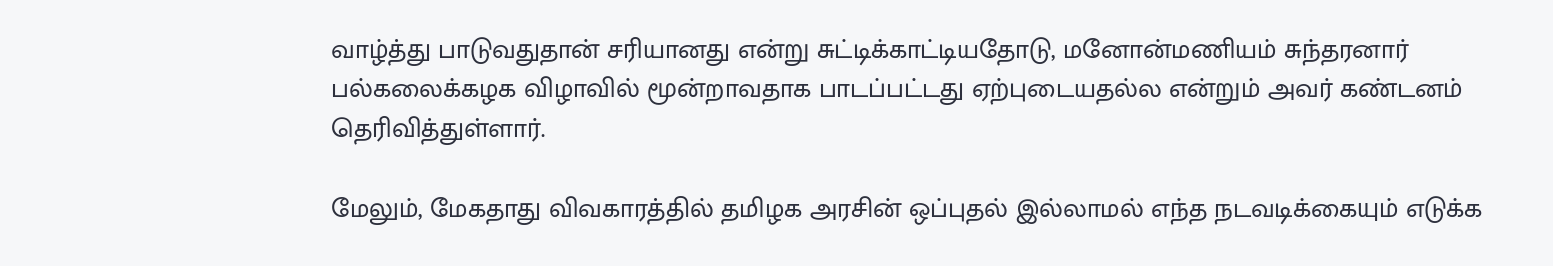வாழ்த்து பாடுவதுதான் சரியானது என்று சுட்டிக்காட்டியதோடு, மனோன்மணியம் சுந்தரனார் பல்கலைக்கழக விழாவில் மூன்றாவதாக பாடப்பட்டது ஏற்புடையதல்ல என்றும் அவர் கண்டனம் தெரிவித்துள்ளார்.

மேலும், மேகதாது விவகாரத்தில் தமிழக அரசின் ஒப்புதல் இல்லாமல் எந்த நடவடிக்கையும் எடுக்க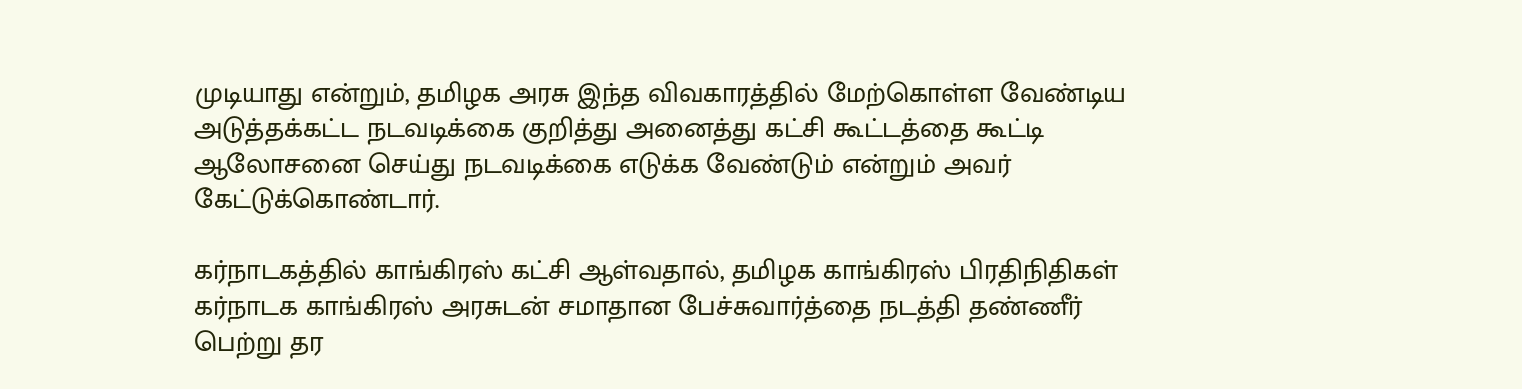முடியாது என்றும், தமிழக அரசு இந்த விவகாரத்தில் மேற்கொள்ள வேண்டிய அடுத்தக்கட்ட நடவடிக்கை குறித்து அனைத்து கட்சி கூட்டத்தை கூட்டி ஆலோசனை செய்து நடவடிக்கை எடுக்க வேண்டும் என்றும் அவர் கேட்டுக்கொண்டார்.

கர்நாடகத்தில் காங்கிரஸ் கட்சி ஆள்வதால், தமிழக காங்கிரஸ் பிரதிநிதிகள் கர்நாடக காங்கிரஸ் அரசுடன் சமாதான பேச்சுவார்த்தை நடத்தி தண்ணீர் பெற்று தர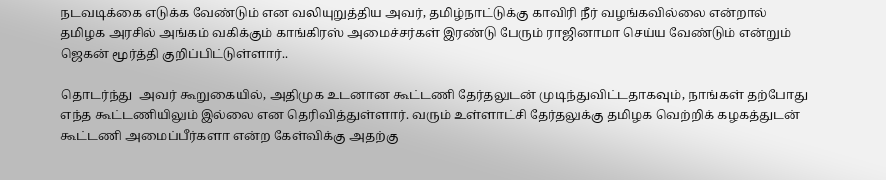நடவடிக்கை எடுக்க வேண்டும் என வலியுறுத்திய அவர், தமிழ்நாட்டுக்கு காவிரி நீர் வழங்கவில்லை என்றால் தமிழக அரசில் அங்கம் வகிக்கும் காங்கிரஸ் அமைச்சர்கள் இரண்டு பேரும் ராஜினாமா செய்ய வேண்டும் என்றும் ஜெகன் மூர்த்தி குறிப்பிட்டுள்ளார்..

தொடர்ந்து  அவர் கூறுகையில், அதிமுக உடனான கூட்டணி தேர்தலுடன் முடிந்துவிட்டதாகவும், நாங்கள் தற்போது எந்த கூட்டணியிலும் இல்லை என தெரிவித்துள்ளார். வரும் உள்ளாட்சி தேர்தலுக்கு தமிழக வெற்றிக் கழகத்துடன் கூட்டணி அமைப்பீர்களா என்ற கேள்விக்கு அதற்கு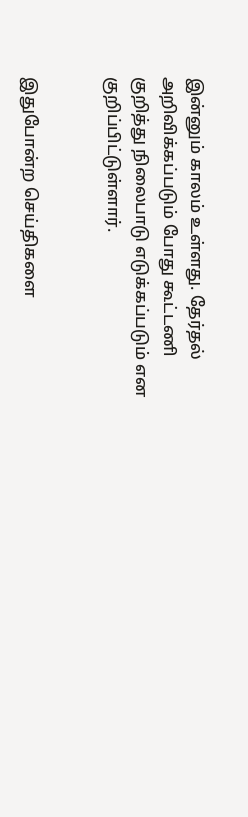இன்னும் காலம் உள்ளது. தேர்தல் அறிவிக்கப்படும் போது கூட்டணி குறித்து நிலைபாடு எடுக்கப்படும் என குறிப்பிட்டுள்ளார்.


இதுபோன்ற செய்திகளை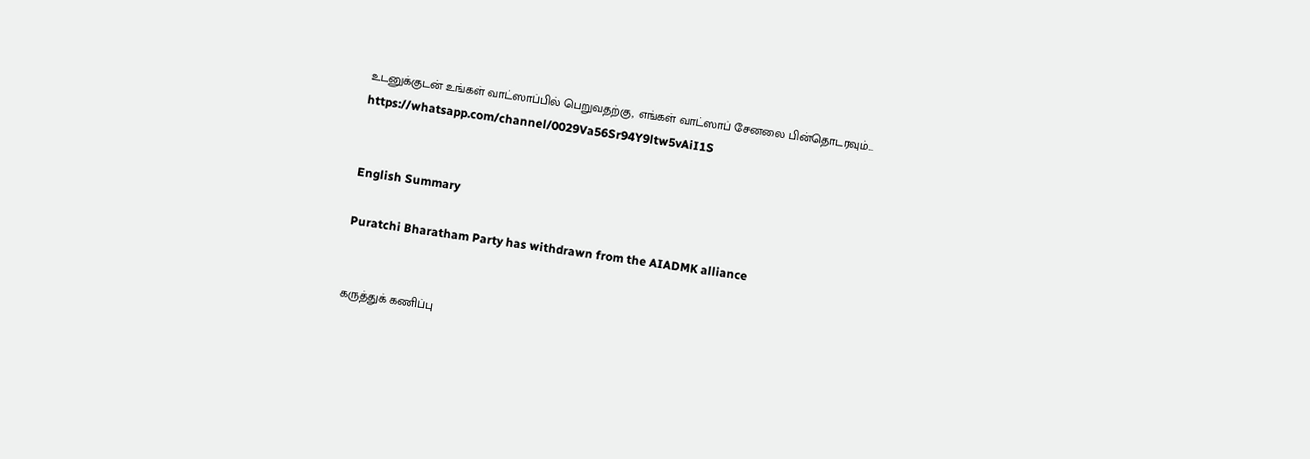உடனுக்குடன் உங்கள் வாட்ஸாப்பில் பெறுவதற்கு, எங்கள் வாட்ஸாப் சேனலை பின்தொடரவும்... https://whatsapp.com/channel/0029Va56Sr94Y9ltw5vAiI1S


English Summary

Puratchi Bharatham Party has withdrawn from the AIADMK alliance


கருத்துக் கணிப்பு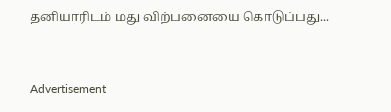தனியாரிடம் மது விற்பனையை கொடுப்பது...



Advertisement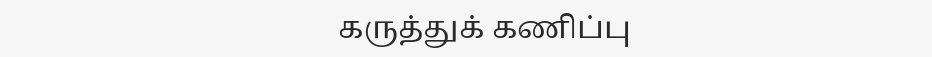கருத்துக் கணிப்பு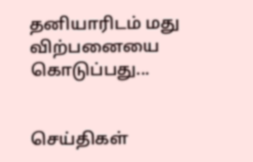தனியாரிடம் மது விற்பனையை கொடுப்பது...


செய்திகள்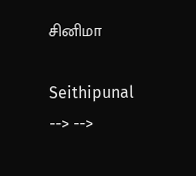சினிமா

Seithipunal
--> -->